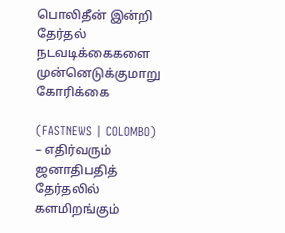பொலிதீன் இன்றி தேர்தல் நடவடிக்கைகளை முன்னெடுக்குமாறு கோரிக்கை

(FASTNEWS | COLOMBO) – எதிர்வரும் ஜனாதிபதித் தேர்தலில் களமிறங்கும்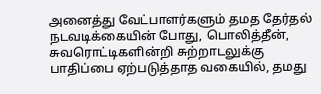அனைத்து வேட்பாளர்களும் தமத தேர்தல் நடவடிக்கையின் போது, பொலித்தீன், சுவரொட்டிகளின்றி சுற்றாடலுக்கு பாதிப்பை ஏற்படுத்தாத வகையில், தமது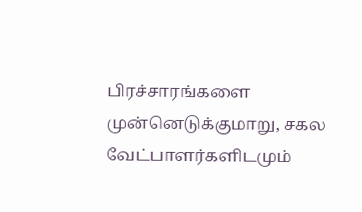பிரச்சாரங்களை முன்னெடுக்குமாறு, சகல வேட்பாளர்களிடமும்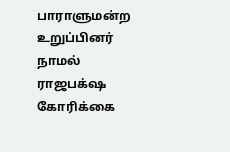பாராளுமன்ற உறுப்பினர் நாமல் ராஜபக்‌ஷ கோரிக்கை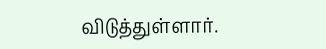விடுத்துள்ளார்.